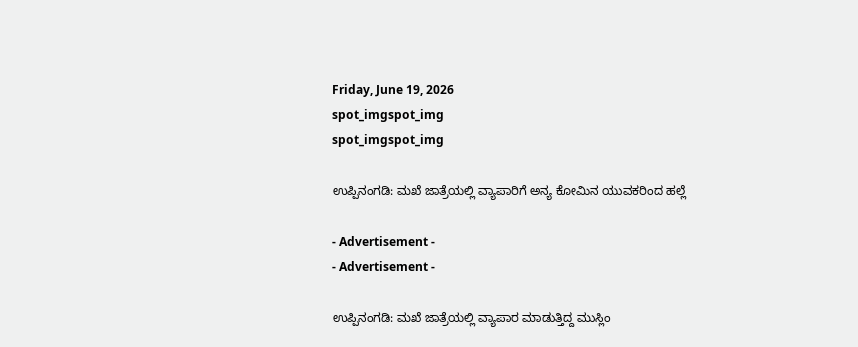Friday, June 19, 2026
spot_imgspot_img
spot_imgspot_img

ಉಪ್ಪಿನಂಗಡಿ: ಮಖೆ ಜಾತ್ರೆಯಲ್ಲಿ ವ್ಯಾಪಾರಿಗೆ ಅನ್ಯ ಕೋಮಿನ ಯುವಕರಿಂದ ಹಲ್ಲೆ

- Advertisement -
- Advertisement -

ಉಪ್ಪಿನಂಗಡಿ: ಮಖೆ ಜಾತ್ರೆಯಲ್ಲಿ ವ್ಯಾಪಾರ ಮಾಡುತ್ತಿದ್ದ ಮುಸ್ಲಿಂ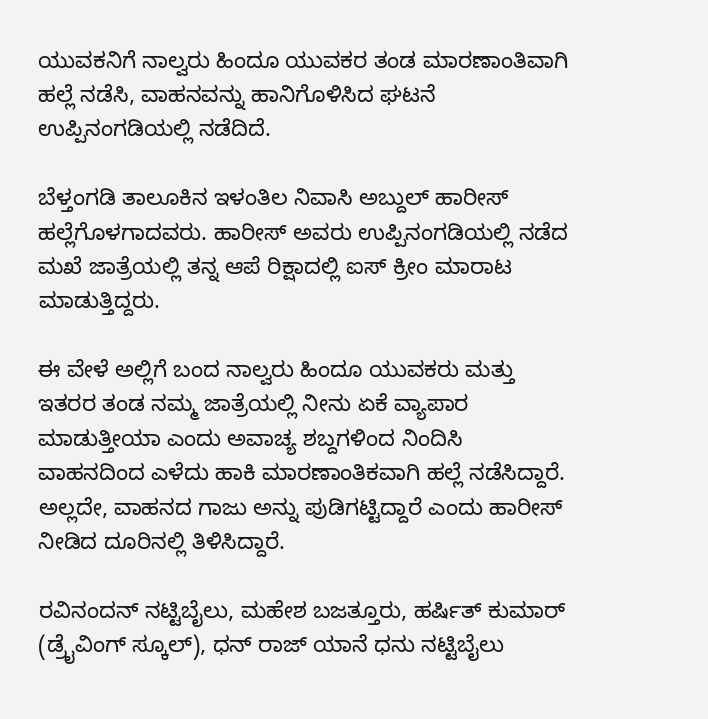ಯುವಕನಿಗೆ ನಾಲ್ವರು ಹಿಂದೂ ಯುವಕರ ತಂಡ ಮಾರಣಾಂತಿವಾಗಿ ಹಲ್ಲೆ ನಡೆಸಿ, ವಾಹನವನ್ನು ಹಾನಿಗೊಳಿಸಿದ ಘಟನೆ ಉಪ್ಪಿನಂಗಡಿಯಲ್ಲಿ ನಡೆದಿದೆ.

ಬೆಳ್ತಂಗಡಿ ತಾಲೂಕಿನ ಇಳಂತಿಲ ನಿವಾಸಿ ಅಬ್ದುಲ್ ಹಾರೀಸ್ ಹಲ್ಲೆಗೊಳಗಾದವರು. ಹಾರೀಸ್ ಅವರು ಉಪ್ಪಿನಂಗಡಿಯಲ್ಲಿ ನಡೆದ ಮಖೆ ಜಾತ್ರೆಯಲ್ಲಿ ತನ್ನ ಆಪೆ ರಿಕ್ಷಾದಲ್ಲಿ ಐಸ್ ಕ್ರೀಂ ಮಾರಾಟ ಮಾಡುತ್ತಿದ್ದರು.

ಈ ವೇಳೆ ಅಲ್ಲಿಗೆ ಬಂದ ನಾಲ್ವರು ಹಿಂದೂ ಯುವಕರು ಮತ್ತು ಇತರರ ತಂಡ ನಮ್ಮ ಜಾತ್ರೆಯಲ್ಲಿ ನೀನು ಏಕೆ ವ್ಯಾಪಾರ ಮಾಡುತ್ತೀಯಾ ಎಂದು ಅವಾಚ್ಯ ಶಬ್ದಗಳಿಂದ ನಿಂದಿಸಿ ವಾಹನದಿಂದ ಎಳೆದು ಹಾಕಿ ಮಾರಣಾಂತಿಕವಾಗಿ ಹಲ್ಲೆ ನಡೆಸಿದ್ದಾರೆ. ಅಲ್ಲದೇ, ವಾಹನದ ಗಾಜು ಅನ್ನು ಪುಡಿಗಟ್ಟಿದ್ದಾರೆ ಎಂದು ಹಾರೀಸ್ ನೀಡಿದ ದೂರಿನಲ್ಲಿ ತಿಳಿಸಿದ್ದಾರೆ.

ರವಿನಂದನ್ ನಟ್ಟಿಬೈಲು, ಮಹೇಶ ಬಜತ್ತೂರು, ಹರ್ಷಿತ್ ಕುಮಾರ್ (ಡ್ರೈವಿಂಗ್ ಸ್ಕೂಲ್), ಧನ್ ರಾಜ್ ಯಾನೆ ಧನು ನಟ್ಟಿಬೈಲು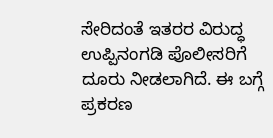ಸೇರಿದಂತೆ ಇತರರ ವಿರುದ್ಧ ಉಪ್ಪಿನಂಗಡಿ ಪೊಲೀಸರಿಗೆ ದೂರು ನೀಡಲಾಗಿದೆ. ಈ ಬಗ್ಗೆ ಪ್ರಕರಣ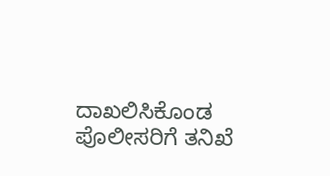ದಾಖಲಿಸಿಕೊಂಡ ಪೊಲೀಸರಿಗೆ ತನಿಖೆ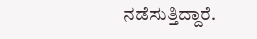ನಡೆಸುತ್ತಿದ್ದಾರೆ.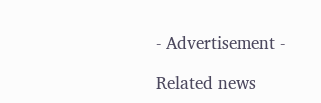- Advertisement -

Related news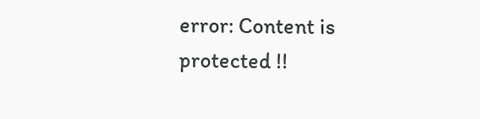error: Content is protected !!